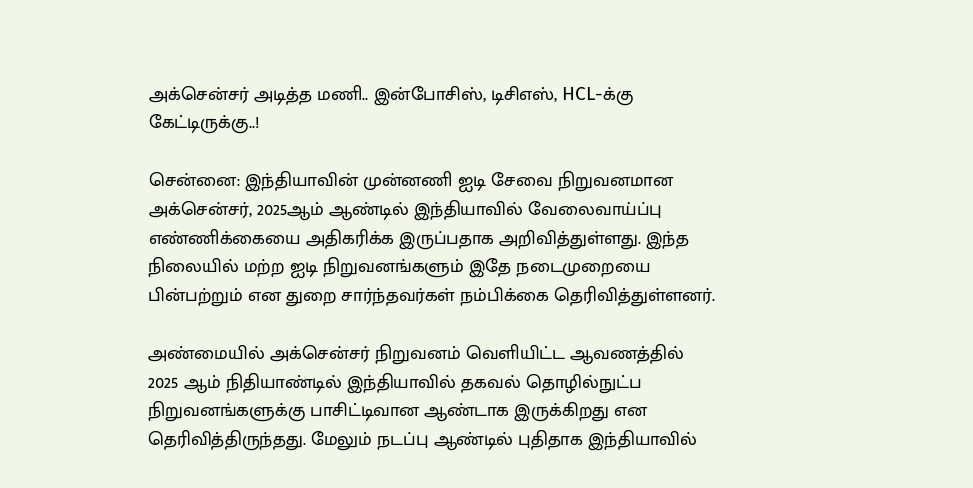அக்சென்சர் அடித்த மணி.. இன்போசிஸ், டிசிஎஸ், HCL-க்கு கேட்டிருக்கு..!

சென்னை: இந்தியாவின் முன்னணி ஐடி சேவை நிறுவனமான அக்சென்சர், 2025ஆம் ஆண்டில் இந்தியாவில் வேலைவாய்ப்பு எண்ணிக்கையை அதிகரிக்க இருப்பதாக அறிவித்துள்ளது. இந்த நிலையில் மற்ற ஐடி நிறுவனங்களும் இதே நடைமுறையை பின்பற்றும் என துறை சார்ந்தவர்கள் நம்பிக்கை தெரிவித்துள்ளனர்.

அண்மையில் அக்சென்சர் நிறுவனம் வெளியிட்ட ஆவணத்தில் 2025 ஆம் நிதியாண்டில் இந்தியாவில் தகவல் தொழில்நுட்ப நிறுவனங்களுக்கு பாசிட்டிவான ஆண்டாக இருக்கிறது என தெரிவித்திருந்தது. மேலும் நடப்பு ஆண்டில் புதிதாக இந்தியாவில்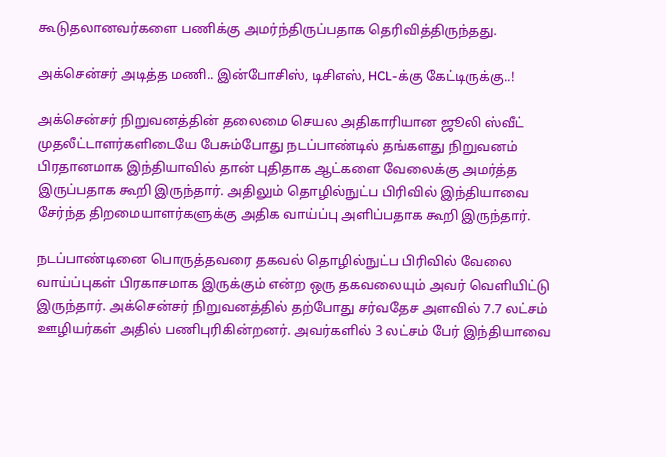கூடுதலானவர்களை பணிக்கு அமர்ந்திருப்பதாக தெரிவித்திருந்தது.

அக்சென்சர் அடித்த மணி.. இன்போசிஸ், டிசிஎஸ், HCL-க்கு கேட்டிருக்கு..!

அக்சென்சர் நிறுவனத்தின் தலைமை செயல அதிகாரியான ஜூலி ஸ்வீட் முதலீட்டாளர்களிடையே பேசும்போது நடப்பாண்டில் தங்களது நிறுவனம் பிரதானமாக இந்தியாவில் தான் புதிதாக ஆட்களை வேலைக்கு அமர்த்த இருப்பதாக கூறி இருந்தார். அதிலும் தொழில்நுட்ப பிரிவில் இந்தியாவை சேர்ந்த திறமையாளர்களுக்கு அதிக வாய்ப்பு அளிப்பதாக கூறி இருந்தார்.

நடப்பாண்டினை பொருத்தவரை தகவல் தொழில்நுட்ப பிரிவில் வேலை வாய்ப்புகள் பிரகாசமாக இருக்கும் என்ற ஒரு தகவலையும் அவர் வெளியிட்டு இருந்தார். அக்சென்சர் நிறுவனத்தில் தற்போது சர்வதேச அளவில் 7.7 லட்சம் ஊழியர்கள் அதில் பணிபுரிகின்றனர். அவர்களில் 3 லட்சம் பேர் இந்தியாவை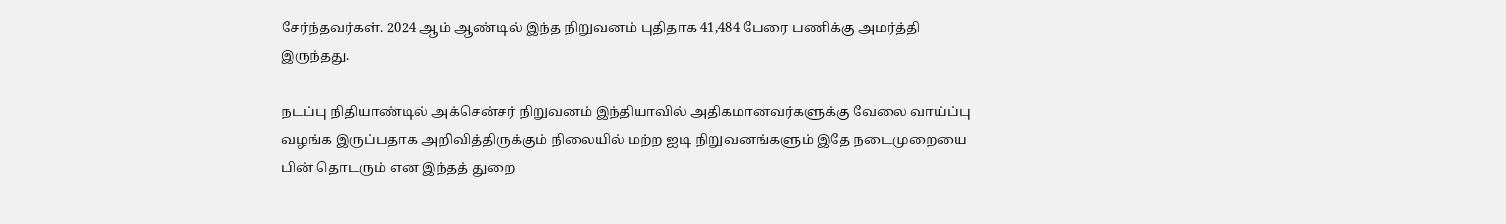சேர்ந்தவர்கள். 2024 ஆம் ஆண்டில் இந்த நிறுவனம் புதிதாக 41,484 பேரை பணிக்கு அமர்த்தி இருந்தது.

நடப்பு நிதியாண்டில் அக்சென்சர் நிறுவனம் இந்தியாவில் அதிகமானவர்களுக்கு வேலை வாய்ப்பு வழங்க இருப்பதாக அறிவித்திருக்கும் நிலையில் மற்ற ஐடி நிறுவனங்களும் இதே நடைமுறையை பின் தொடரும் என இந்தத் துறை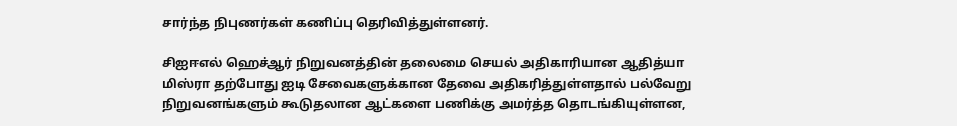சார்ந்த நிபுணர்கள் கணிப்பு தெரிவித்துள்ளனர்.

சிஐஈஎல் ஹெச்ஆர் நிறுவனத்தின் தலைமை செயல் அதிகாரியான ஆதித்யா மிஸ்ரா தற்போது ஐடி சேவைகளுக்கான தேவை அதிகரித்துள்ளதால் பல்வேறு நிறுவனங்களும் கூடுதலான ஆட்களை பணிக்கு அமர்த்த தொடங்கியுள்ளன,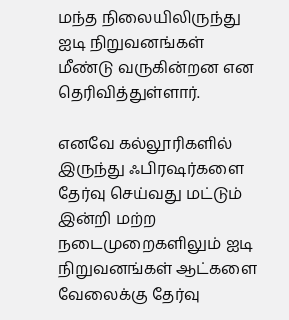மந்த நிலையிலிருந்து ஐடி நிறுவனங்கள் மீண்டு வருகின்றன என தெரிவித்துள்ளார்.

எனவே கல்லூரிகளில் இருந்து ஃபிரஷர்களை தேர்வு செய்வது மட்டும் இன்றி மற்ற நடைமுறைகளிலும் ஐடி நிறுவனங்கள் ஆட்களை வேலைக்கு தேர்வு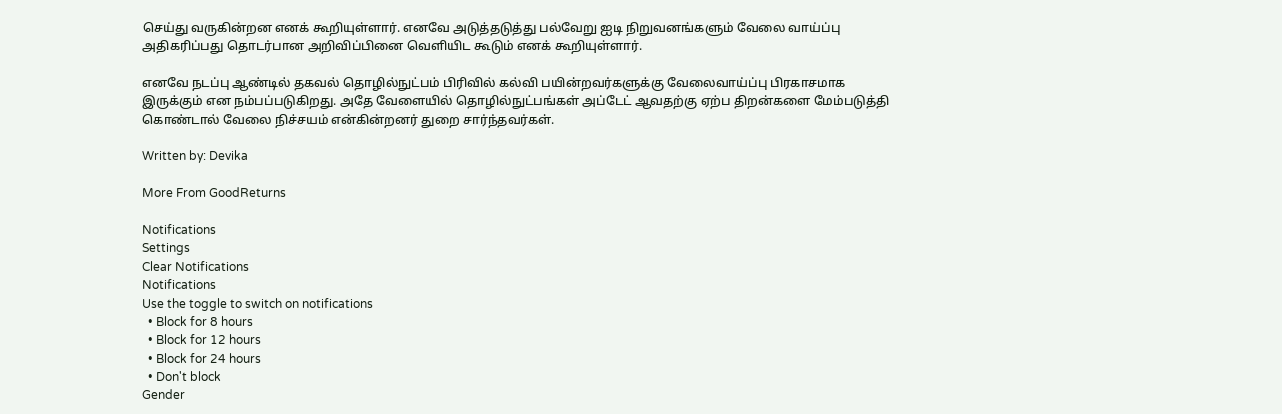செய்து வருகின்றன எனக் கூறியுள்ளார். எனவே அடுத்தடுத்து பல்வேறு ஐடி நிறுவனங்களும் வேலை வாய்ப்பு அதிகரிப்பது தொடர்பான அறிவிப்பினை வெளியிட கூடும் எனக் கூறியுள்ளார்.

எனவே நடப்பு ஆண்டில் தகவல் தொழில்நுட்பம் பிரிவில் கல்வி பயின்றவர்களுக்கு வேலைவாய்ப்பு பிரகாசமாக இருக்கும் என நம்பப்படுகிறது. அதே வேளையில் தொழில்நுட்பங்கள் அப்டேட் ஆவதற்கு ஏற்ப திறன்களை மேம்படுத்தி கொண்டால் வேலை நிச்சயம் என்கின்றனர் துறை சார்ந்தவர்கள்.

Written by: Devika

More From GoodReturns

Notifications
Settings
Clear Notifications
Notifications
Use the toggle to switch on notifications
  • Block for 8 hours
  • Block for 12 hours
  • Block for 24 hours
  • Don't block
Gender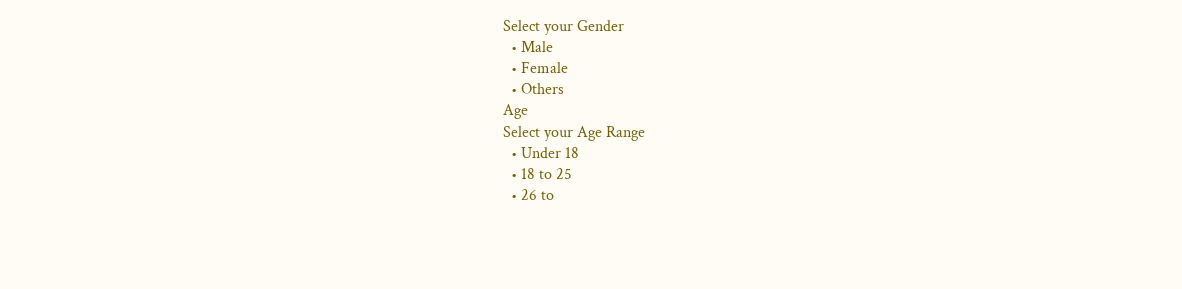Select your Gender
  • Male
  • Female
  • Others
Age
Select your Age Range
  • Under 18
  • 18 to 25
  • 26 to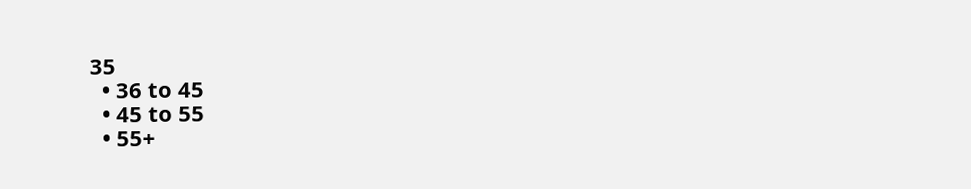35
  • 36 to 45
  • 45 to 55
  • 55+